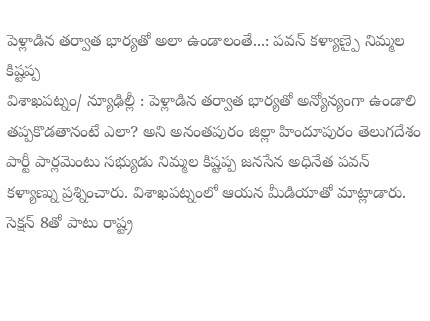పెళ్లాడిన తర్వాత భార్యతో అలా ఉండాలంతే...: పవన్ కళ్యాణ్పై నిమ్మల కిష్టప్ప
విశాఖపట్నం/ న్యూఢిల్లీ : పెళ్లాడిన తర్వాత భార్యతో అన్యోన్యంగా ఉండాలి తప్పకొడతానంటే ఎలా? అని అనంతపురం జిల్లా హిందూపురం తెలుగదేశం పార్టీ పార్లమెంటు సభ్యుడు నిమ్మల కిష్టప్ప జనసేన అధినేత పవన్ కళ్యాణ్ను ప్రశ్నించారు. విశాఖపట్నంలో ఆయన మీడియాతో మాట్లాడారు. సెక్షన్ 8తో పాటు రాష్ట్ర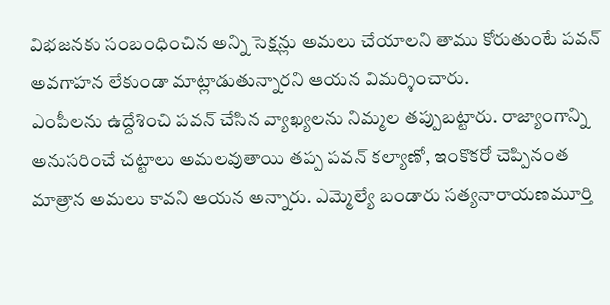విభజనకు సంబంధించిన అన్ని సెక్షన్లు అమలు చేయాలని తాము కోరుతుంటే పవన్ అవగాహన లేకుండా మాట్లాడుతున్నారని ఆయన విమర్శించారు.
ఎంపీలను ఉద్దేశించి పవన్ చేసిన వ్యాఖ్యలను నిమ్మల తప్పుబట్టారు. రాజ్యాంగాన్ని అనుసరించే చట్టాలు అమలవుతాయి తప్ప పవన్ కల్యాణో, ఇంకొకరో చెప్పినంత మాత్రాన అమలు కావని ఆయన అన్నారు. ఎమ్మెల్యే బండారు సత్యనారాయణమూర్తి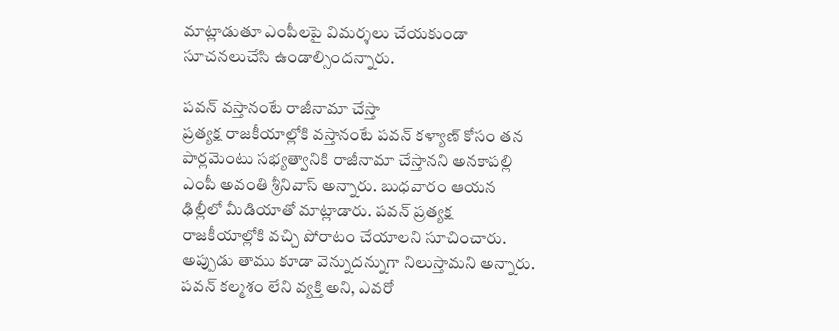మాట్లాడుతూ ఎంపీలపై విమర్శలు చేయకుండా సూచనలుచేసి ఉండాల్సిందన్నారు.

పవన్ వస్తానంటే రాజీనామా చేస్తా
ప్రత్యక్ష రాజకీయాల్లోకి వస్తానంటే పవన్ కళ్యాణ్ కోసం తన పార్లమెంటు సభ్యత్వానికి రాజీనామా చేస్తానని అనకాపల్లి ఎంపీ అవంతి శ్రీనివాస్ అన్నారు. బుధవారం ఆయన ఢిల్లీలో మీడియాతో మాట్లాడారు. పవన్ ప్రత్యక్ష రాజకీయాల్లోకి వచ్చి పోరాటం చేయాలని సూచించారు. అప్పుడు తాము కూడా వెన్నుదన్నుగా నిలుస్తామని అన్నారు.
పవన్ కల్మశం లేని వ్యక్తి అని, ఎవరో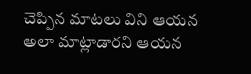చెప్పిన మాటలు విని ఆయన అలా మాట్లాడారని ఆయన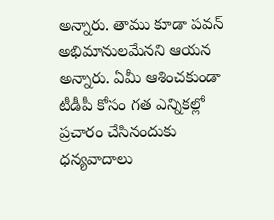అన్నారు. తాము కూడా పవన్ అభిమానులమేనని ఆయన అన్నారు. ఏమీ ఆశించకుండా టీడీపీ కోసం గత ఎన్నికల్లో ప్రచారం చేసినందుకు ధన్యవాదాలు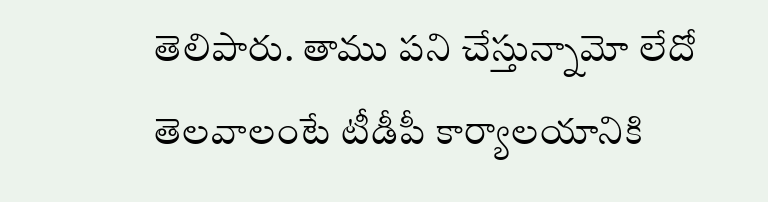తెలిపారు. తాము పని చేస్తున్నామో లేదో తెలవాలంటే టీడీపీ కార్యాలయానికి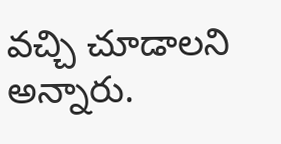వచ్చి చూడాలని అన్నారు.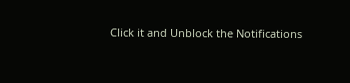Click it and Unblock the Notifications